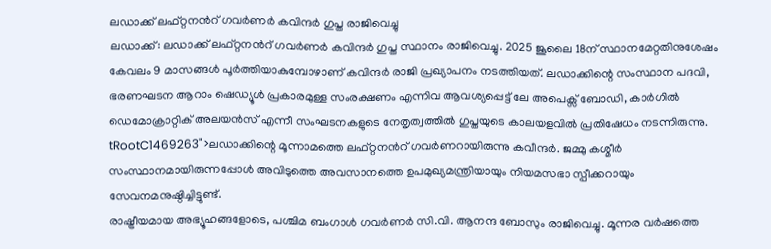ലഡാക്ക് ലഫ്റ്റനൻറ് ഗവർണർ കവിന്ദർ ഗുപ്ത രാജിവെച്ചു
ലഡാക്ക്: ലഡാക്ക് ലഫ്റ്റനൻറ് ഗവർണർ കവിന്ദർ ഗുപ്ത സ്ഥാനം രാജിവെച്ചു. 2025 ജൂലൈ 18ന് സ്ഥാനമേറ്റതിനുശേഷം കേവലം 9 മാസങ്ങൾ പൂർത്തിയാകുമ്പോഴാണ് കവിന്ദർ രാജി പ്രഖ്യാപനം നടത്തിയത്. ലഡാക്കിന്റെ സംസ്ഥാന പദവി, ഭരണഘടന ആറാം ഷെഡ്യൂൾ പ്രകാരമുള്ള സംരക്ഷണം എന്നിവ ആവശ്യപ്പെട്ട് ലേ അപെക്സ് ബോഡി, കാർഗിൽ ഡെമോക്രാറ്റിക് അലയൻസ് എന്നീ സംഘടനകളുടെ നേതൃത്വത്തിൽ ഗുപ്തയുടെ കാലയളവിൽ പ്രതിഷേധം നടന്നിരുന്നു.
tRootC1469263">ലഡാക്കിന്റെ മൂന്നാമത്തെ ലഫ്റ്റനൻറ് ഗവർണറായിരുന്നു കവീന്ദർ. ജമ്മു കശ്മീർ സംസ്ഥാനമായിരുന്നപ്പോൾ അവിടുത്തെ അവസാനത്തെ ഉപമുഖ്യമന്ത്രിയായും നിയമസഭാ സ്പീക്കറായും സേവനമനുഷ്ഠിച്ചിട്ടുണ്ട്.
രാഷ്ട്രീയമായ അഭ്യൂഹങ്ങളോടെ, പശ്ചിമ ബംഗാൾ ഗവർണർ സി.വി. ആനന്ദ ബോസും രാജിവെച്ചു. മൂന്നര വർഷത്തെ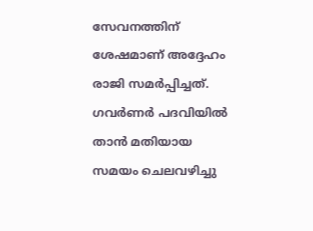സേവനത്തിന് ശേഷമാണ് അദ്ദേഹം രാജി സമർപ്പിച്ചത്. ഗവർണർ പദവിയിൽ താൻ മതിയായ സമയം ചെലവഴിച്ചു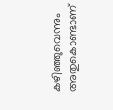കഴിഞ്ഞുവെന്നും അതുകൊണ്ടാണ്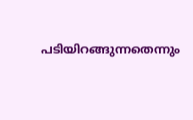പടിയിറങ്ങുന്നതെന്നും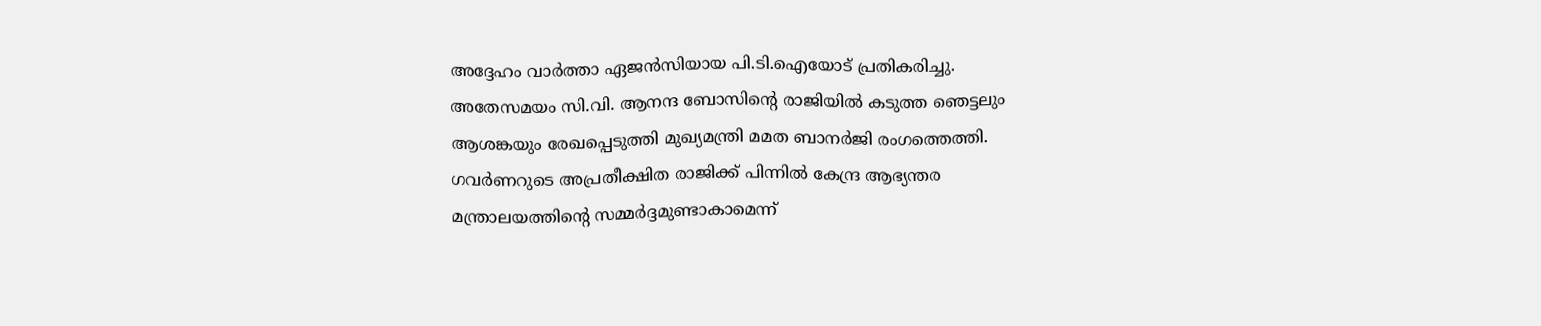അദ്ദേഹം വാർത്താ ഏജൻസിയായ പി.ടി.ഐയോട് പ്രതികരിച്ചു.
അതേസമയം സി.വി. ആനന്ദ ബോസിന്റെ രാജിയിൽ കടുത്ത ഞെട്ടലും ആശങ്കയും രേഖപ്പെടുത്തി മുഖ്യമന്ത്രി മമത ബാനർജി രംഗത്തെത്തി. ഗവർണറുടെ അപ്രതീക്ഷിത രാജിക്ക് പിന്നിൽ കേന്ദ്ര ആഭ്യന്തര മന്ത്രാലയത്തിന്റെ സമ്മർദ്ദമുണ്ടാകാമെന്ന്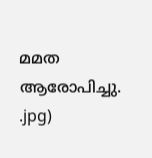മമത ആരോപിച്ചു.
.jpg)